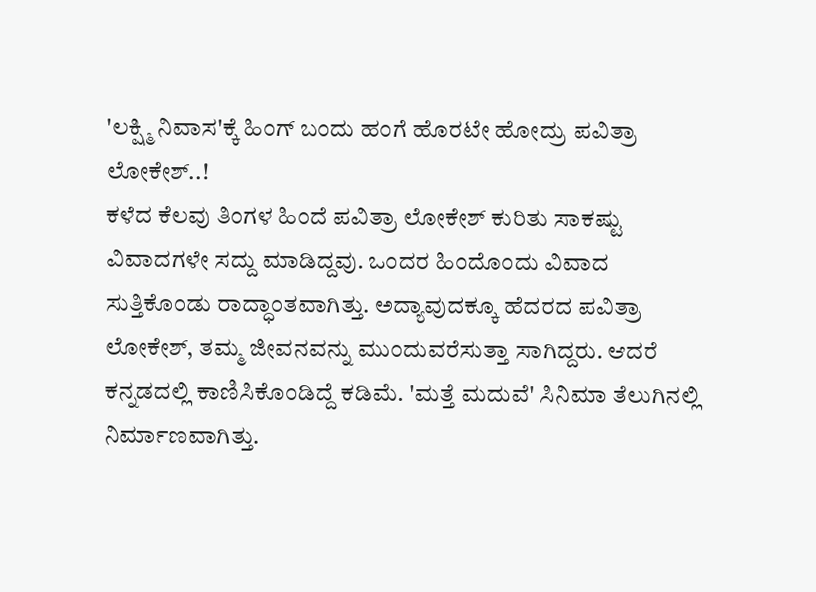'ಲಕ್ಷ್ಮಿ ನಿವಾಸ'ಕ್ಕೆ ಹಿಂಗ್ ಬಂದು ಹಂಗೆ ಹೊರಟೇ ಹೋದ್ರು ಪವಿತ್ರಾ ಲೋಕೇಶ್..!
ಕಳೆದ ಕೆಲವು ತಿಂಗಳ ಹಿಂದೆ ಪವಿತ್ರಾ ಲೋಕೇಶ್ ಕುರಿತು ಸಾಕಷ್ಟು ವಿವಾದಗಳೇ ಸದ್ದು ಮಾಡಿದ್ದವು. ಒಂದರ ಹಿಂದೊಂದು ವಿವಾದ ಸುತ್ತಿಕೊಂಡು ರಾದ್ಧಾಂತವಾಗಿತ್ತು. ಅದ್ಯಾವುದಕ್ಕೂ ಹೆದರದ ಪವಿತ್ರಾ ಲೋಕೇಶ್, ತಮ್ಮ ಜೀವನವನ್ನು ಮುಂದುವರೆಸುತ್ತಾ ಸಾಗಿದ್ದರು. ಆದರೆ ಕನ್ನಡದಲ್ಲಿ ಕಾಣಿಸಿಕೊಂಡಿದ್ದೆ ಕಡಿಮೆ. 'ಮತ್ತೆ ಮದುವೆ' ಸಿನಿಮಾ ತೆಲುಗಿನಲ್ಲಿ ನಿರ್ಮಾಣವಾಗಿತ್ತು.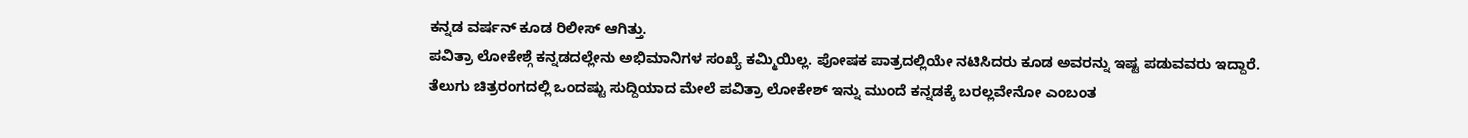ಕನ್ನಡ ವರ್ಷನ್ ಕೂಡ ರಿಲೀಸ್ ಆಗಿತ್ತು.
ಪವಿತ್ರಾ ಲೋಕೇಶ್ಗೆ ಕನ್ನಡದಲ್ಲೇನು ಅಭಿಮಾನಿಗಳ ಸಂಖ್ಯೆ ಕಮ್ಮಿಯಿಲ್ಲ. ಪೋಷಕ ಪಾತ್ರದಲ್ಲಿಯೇ ನಟಿಸಿದರು ಕೂಡ ಅವರನ್ನು ಇಷ್ಟ ಪಡುವವರು ಇದ್ದಾರೆ. ತೆಲುಗು ಚಿತ್ರರಂಗದಲ್ಲಿ ಒಂದಷ್ಟು ಸುದ್ದಿಯಾದ ಮೇಲೆ ಪವಿತ್ರಾ ಲೋಕೇಶ್ ಇನ್ನು ಮುಂದೆ ಕನ್ನಡಕ್ಕೆ ಬರಲ್ಲವೇನೋ ಎಂಬಂತ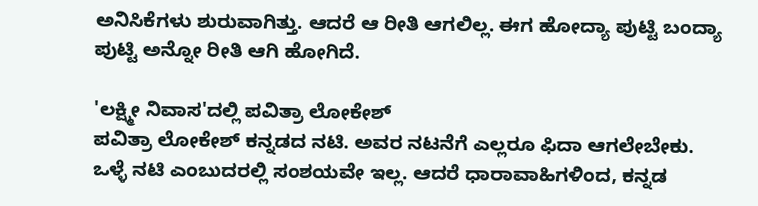ಅನಿಸಿಕೆಗಳು ಶುರುವಾಗಿತ್ತು. ಆದರೆ ಆ ರೀತಿ ಆಗಲಿಲ್ಲ. ಈಗ ಹೋದ್ಯಾ ಪುಟ್ಟಿ ಬಂದ್ಯಾ ಪುಟ್ಟಿ ಅನ್ನೋ ರೀತಿ ಆಗಿ ಹೋಗಿದೆ.

'ಲಕ್ಷ್ಮೀ ನಿವಾಸ'ದಲ್ಲಿ ಪವಿತ್ರಾ ಲೋಕೇಶ್
ಪವಿತ್ರಾ ಲೋಕೇಶ್ ಕನ್ನಡದ ನಟಿ. ಅವರ ನಟನೆಗೆ ಎಲ್ಲರೂ ಫಿದಾ ಆಗಲೇಬೇಕು. ಒಳ್ಳೆ ನಟಿ ಎಂಬುದರಲ್ಲಿ ಸಂಶಯವೇ ಇಲ್ಲ. ಆದರೆ ಧಾರಾವಾಹಿಗಳಿಂದ, ಕನ್ನಡ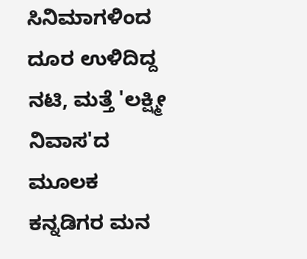ಸಿನಿಮಾಗಳಿಂದ ದೂರ ಉಳಿದಿದ್ದ ನಟಿ, ಮತ್ತೆ 'ಲಕ್ಷ್ಮೀ ನಿವಾಸ'ದ ಮೂಲಕ ಕನ್ನಡಿಗರ ಮನ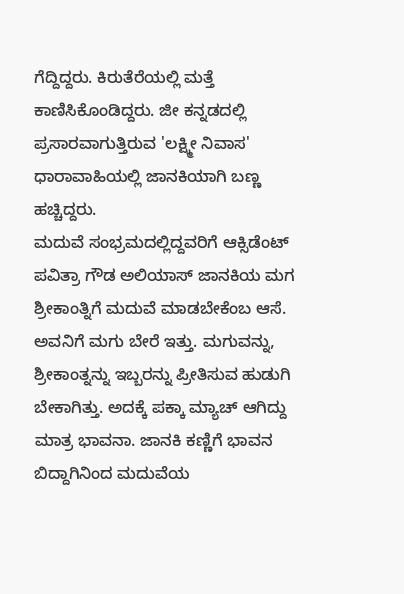ಗೆದ್ದಿದ್ದರು. ಕಿರುತೆರೆಯಲ್ಲಿ ಮತ್ತೆ ಕಾಣಿಸಿಕೊಂಡಿದ್ದರು. ಜೀ ಕನ್ನಡದಲ್ಲಿ ಪ್ರಸಾರವಾಗುತ್ತಿರುವ 'ಲಕ್ಷ್ಮೀ ನಿವಾಸ' ಧಾರಾವಾಹಿಯಲ್ಲಿ ಜಾನಕಿಯಾಗಿ ಬಣ್ಣ ಹಚ್ಚಿದ್ದರು.
ಮದುವೆ ಸಂಭ್ರಮದಲ್ಲಿದ್ದವರಿಗೆ ಆಕ್ಸಿಡೆಂಟ್
ಪವಿತ್ರಾ ಗೌಡ ಅಲಿಯಾಸ್ ಜಾನಕಿಯ ಮಗ ಶ್ರೀಕಾಂತ್ನಿಗೆ ಮದುವೆ ಮಾಡಬೇಕೆಂಬ ಆಸೆ. ಅವನಿಗೆ ಮಗು ಬೇರೆ ಇತ್ತು. ಮಗುವನ್ನು, ಶ್ರೀಕಾಂತ್ನನ್ನು ಇಬ್ಬರನ್ನು ಪ್ರೀತಿಸುವ ಹುಡುಗಿ ಬೇಕಾಗಿತ್ತು. ಅದಕ್ಕೆ ಪಕ್ಕಾ ಮ್ಯಾಚ್ ಆಗಿದ್ದು ಮಾತ್ರ ಭಾವನಾ. ಜಾನಕಿ ಕಣ್ಣಿಗೆ ಭಾವನ ಬಿದ್ದಾಗಿನಿಂದ ಮದುವೆಯ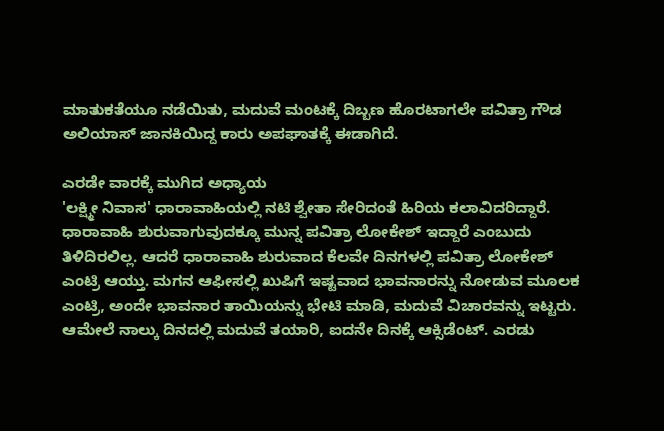ಮಾತುಕತೆಯೂ ನಡೆಯಿತು, ಮದುವೆ ಮಂಟಕ್ಕೆ ದಿಬ್ಬಣ ಹೊರಟಾಗಲೇ ಪವಿತ್ರಾ ಗೌಡ ಅಲಿಯಾಸ್ ಜಾನಕಿಯಿದ್ದ ಕಾರು ಅಪಘಾತಕ್ಕೆ ಈಡಾಗಿದೆ.

ಎರಡೇ ವಾರಕ್ಕೆ ಮುಗಿದ ಅಧ್ಯಾಯ
'ಲಕ್ಷ್ಮೀ ನಿವಾಸ' ಧಾರಾವಾಹಿಯಲ್ಲಿ ನಟಿ ಶ್ವೇತಾ ಸೇರಿದಂತೆ ಹಿರಿಯ ಕಲಾವಿದರಿದ್ದಾರೆ. ಧಾರಾವಾಹಿ ಶುರುವಾಗುವುದಕ್ಕೂ ಮುನ್ನ ಪವಿತ್ರಾ ಲೋಕೇಶ್ ಇದ್ದಾರೆ ಎಂಬುದು ತಿಳಿದಿರಲಿಲ್ಲ. ಆದರೆ ಧಾರಾವಾಹಿ ಶುರುವಾದ ಕೆಲವೇ ದಿನಗಳಲ್ಲಿ ಪವಿತ್ರಾ ಲೋಕೇಶ್ ಎಂಟ್ರಿ ಆಯ್ತು. ಮಗನ ಆಫೀಸಲ್ಲಿ ಖುಷಿಗೆ ಇಷ್ಟವಾದ ಭಾವನಾರನ್ನು ನೋಡುವ ಮೂಲಕ ಎಂಟ್ರಿ, ಅಂದೇ ಭಾವನಾರ ತಾಯಿಯನ್ನು ಭೇಟಿ ಮಾಡಿ, ಮದುವೆ ವಿಚಾರವನ್ನು ಇಟ್ಟರು. ಆಮೇಲೆ ನಾಲ್ಕು ದಿನದಲ್ಲಿ ಮದುವೆ ತಯಾರಿ, ಐದನೇ ದಿನಕ್ಕೆ ಆಕ್ಸಿಡೆಂಟ್. ಎರಡು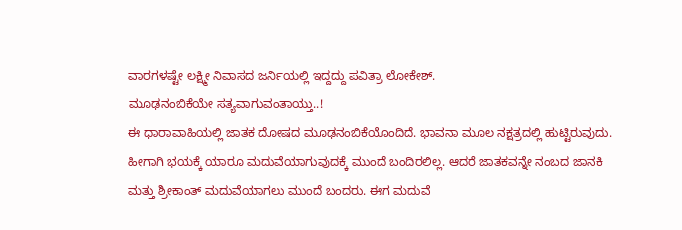ವಾರಗಳಷ್ಟೇ ಲಕ್ಷ್ಮೀ ನಿವಾಸದ ಜರ್ನಿಯಲ್ಲಿ ಇದ್ದದ್ದು ಪವಿತ್ರಾ ಲೋಕೇಶ್.
ಮೂಢನಂಬಿಕೆಯೇ ಸತ್ಯವಾಗುವಂತಾಯ್ತು..!
ಈ ಧಾರಾವಾಹಿಯಲ್ಲಿ ಜಾತಕ ದೋಷದ ಮೂಢನಂಬಿಕೆಯೊಂದಿದೆ. ಭಾವನಾ ಮೂಲ ನಕ್ಷತ್ರದಲ್ಲಿ ಹುಟ್ಟಿರುವುದು. ಹೀಗಾಗಿ ಭಯಕ್ಕೆ ಯಾರೂ ಮದುವೆಯಾಗುವುದಕ್ಕೆ ಮುಂದೆ ಬಂದಿರಲಿಲ್ಲ. ಆದರೆ ಜಾತಕವನ್ನೇ ನಂಬದ ಜಾನಕಿ ಮತ್ತು ಶ್ರೀಕಾಂತ್ ಮದುವೆಯಾಗಲು ಮುಂದೆ ಬಂದರು. ಈಗ ಮದುವೆ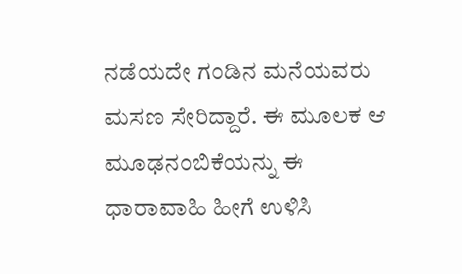ನಡೆಯದೇ ಗಂಡಿನ ಮನೆಯವರು ಮಸಣ ಸೇರಿದ್ದಾರೆ. ಈ ಮೂಲಕ ಆ ಮೂಢನಂಬಿಕೆಯನ್ನು ಈ ಧಾರಾವಾಹಿ ಹೀಗೆ ಉಳಿಸಿ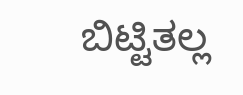ಬಿಟ್ಟಿತಲ್ಲ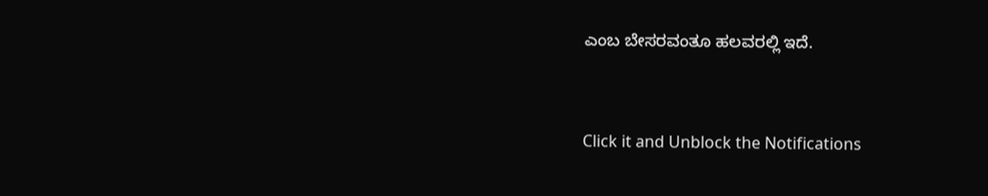ಎಂಬ ಬೇಸರವಂತೂ ಹಲವರಲ್ಲಿ ಇದೆ.


Click it and Unblock the Notifications